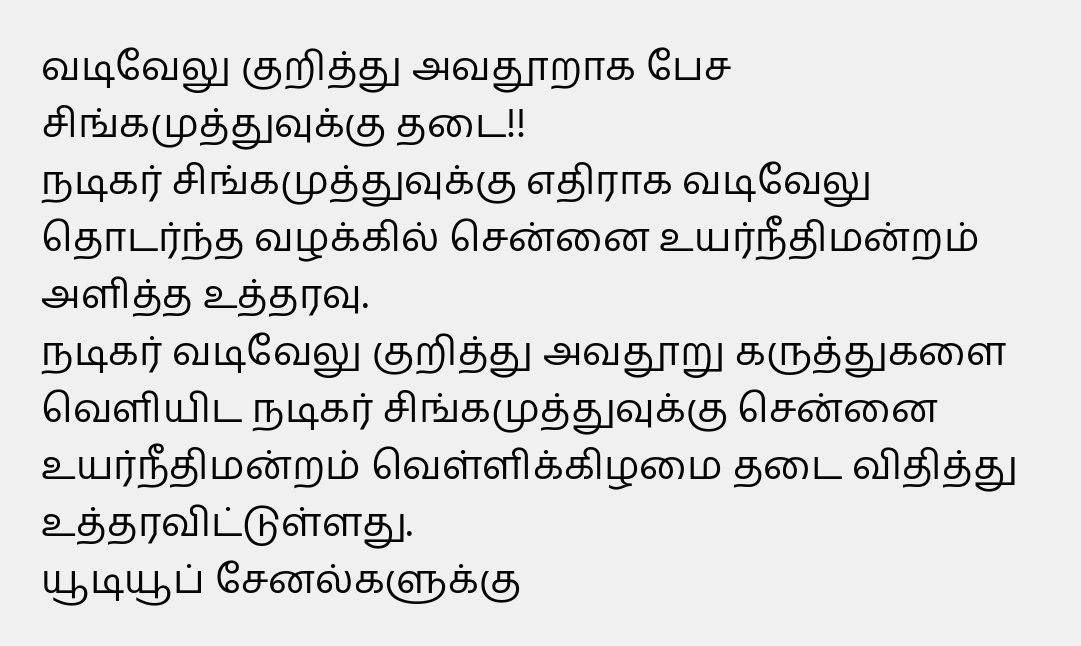வடிவேலு குறித்து அவதூறாக பேச சிங்கமுத்துவுக்கு தடை!!
நடிகர் சிங்கமுத்துவுக்கு எதிராக வடிவேலு தொடர்ந்த வழக்கில் சென்னை உயர்நீதிமன்றம் அளித்த உத்தரவு.
நடிகர் வடிவேலு குறித்து அவதூறு கருத்துகளை வெளியிட நடிகர் சிங்கமுத்துவுக்கு சென்னை உயர்நீதிமன்றம் வெள்ளிக்கிழமை தடை விதித்து உத்தரவிட்டுள்ளது.
யூடியூப் சேனல்களுக்கு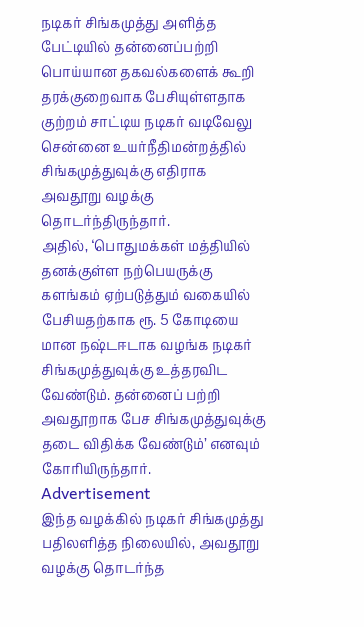நடிகர் சிங்கமுத்து அளித்த பேட்டியில் தன்னைப்பற்றி பொய்யான தகவல்களைக் கூறி தரக்குறைவாக பேசியுள்ளதாக குற்றம் சாட்டிய நடிகர் வடிவேலு சென்னை உயர்நீதிமன்றத்தில் சிங்கமுத்துவுக்கு எதிராக அவதூறு வழக்கு தொடர்ந்திருந்தார்.
அதில், ‘பொதுமக்கள் மத்தியில் தனக்குள்ள நற்பெயருக்கு களங்கம் ஏற்படுத்தும் வகையில் பேசியதற்காக ரூ. 5 கோடியை மான நஷ்டஈடாக வழங்க நடிகர் சிங்கமுத்துவுக்கு உத்தரவிட வேண்டும். தன்னைப் பற்றி அவதூறாக பேச சிங்கமுத்துவுக்கு தடை விதிக்க வேண்டும்’ எனவும் கோரியிருந்தார்.
Advertisement
இந்த வழக்கில் நடிகர் சிங்கமுத்து பதிலளித்த நிலையில், அவதூறு வழக்கு தொடர்ந்த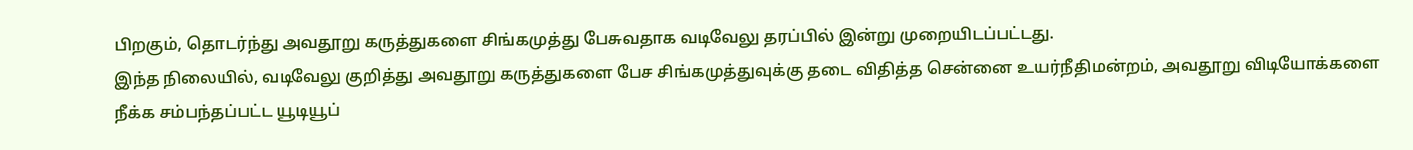பிறகும், தொடர்ந்து அவதூறு கருத்துகளை சிங்கமுத்து பேசுவதாக வடிவேலு தரப்பில் இன்று முறையிடப்பட்டது.
இந்த நிலையில், வடிவேலு குறித்து அவதூறு கருத்துகளை பேச சிங்கமுத்துவுக்கு தடை விதித்த சென்னை உயர்நீதிமன்றம், அவதூறு விடியோக்களை நீக்க சம்பந்தப்பட்ட யூடியூப்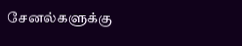சேனல்களுக்கு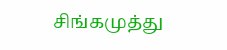சிங்கமுத்து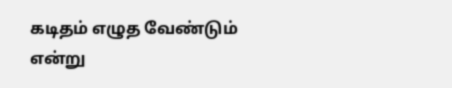கடிதம் எழுத வேண்டும் என்று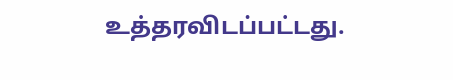உத்தரவிடப்பட்டது.